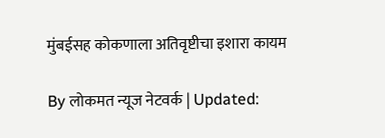मुंबईसह कोकणाला अतिवृष्टीचा इशारा कायम

By लोकमत न्यूज नेटवर्क | Updated: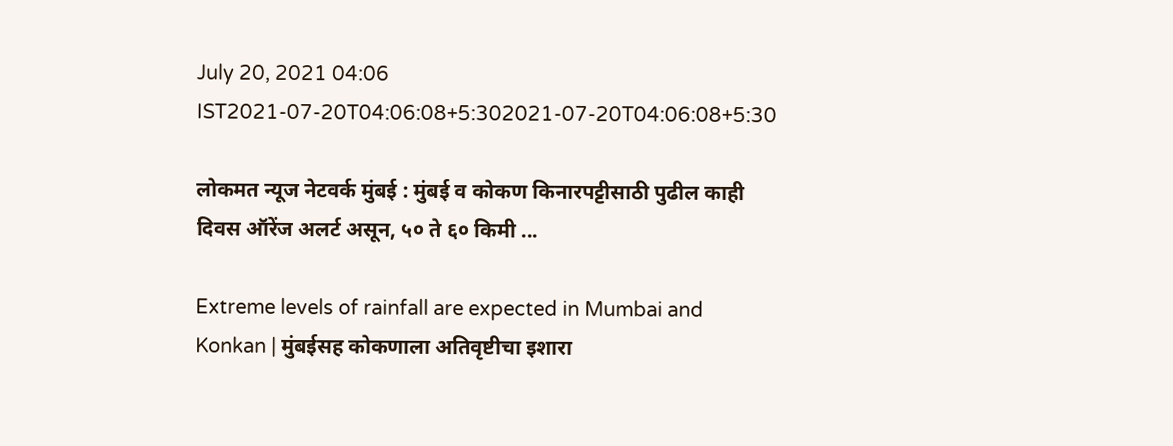July 20, 2021 04:06 IST2021-07-20T04:06:08+5:302021-07-20T04:06:08+5:30

लोकमत न्यूज नेटवर्क मुंबई : मुंबई व कोकण किनारपट्टीसाठी पुढील काही दिवस ऑरेंज अलर्ट असून, ५० ते ६० किमी ...

Extreme levels of rainfall are expected in Mumbai and Konkan | मुंबईसह कोकणाला अतिवृष्टीचा इशारा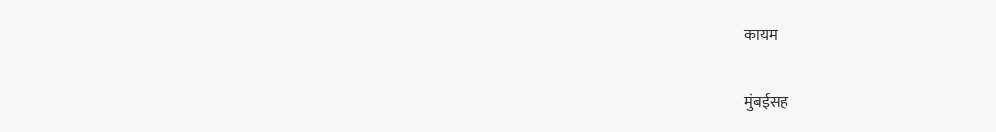कायम

मुंबईसह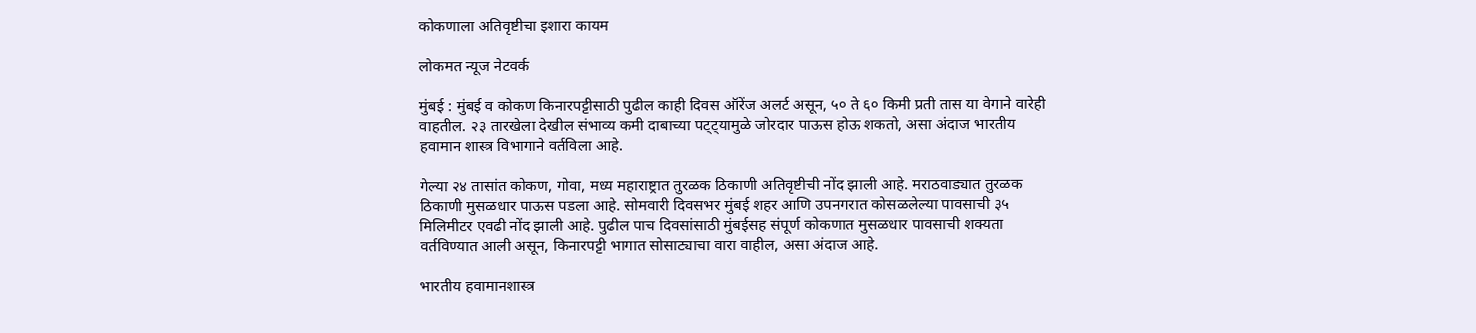कोकणाला अतिवृष्टीचा इशारा कायम

लोकमत न्यूज नेटवर्क

मुंबई : मुंबई व कोकण किनारपट्टीसाठी पुढील काही दिवस ऑरेंज अलर्ट असून, ५० ते ६० किमी प्रती तास या वेगाने वारेही वाहतील. २३ तारखेला देखील संभाव्य कमी दाबाच्या पट्ट्यामुळे जोरदार पाऊस होऊ शकतो, असा अंदाज भारतीय हवामान शास्त्र विभागाने वर्तविला आहे.

गेल्या २४ तासांत कोकण, गोवा, मध्य महाराष्ट्रात तुरळक ठिकाणी अतिवृष्टीची नोंद झाली आहे. मराठवाड्यात तुरळक ठिकाणी मुसळधार पाऊस पडला आहे. सोमवारी दिवसभर मुंबई शहर आणि उपनगरात कोसळलेल्या पावसाची ३५ मिलिमीटर एवढी नोंद झाली आहे. पुढील पाच दिवसांसाठी मुंबईसह संपूर्ण कोकणात मुसळधार पावसाची शक्यता वर्तविण्यात आली असून, किनारपट्टी भागात सोसाट्याचा वारा वाहील, असा अंदाज आहे.

भारतीय हवामानशास्त्र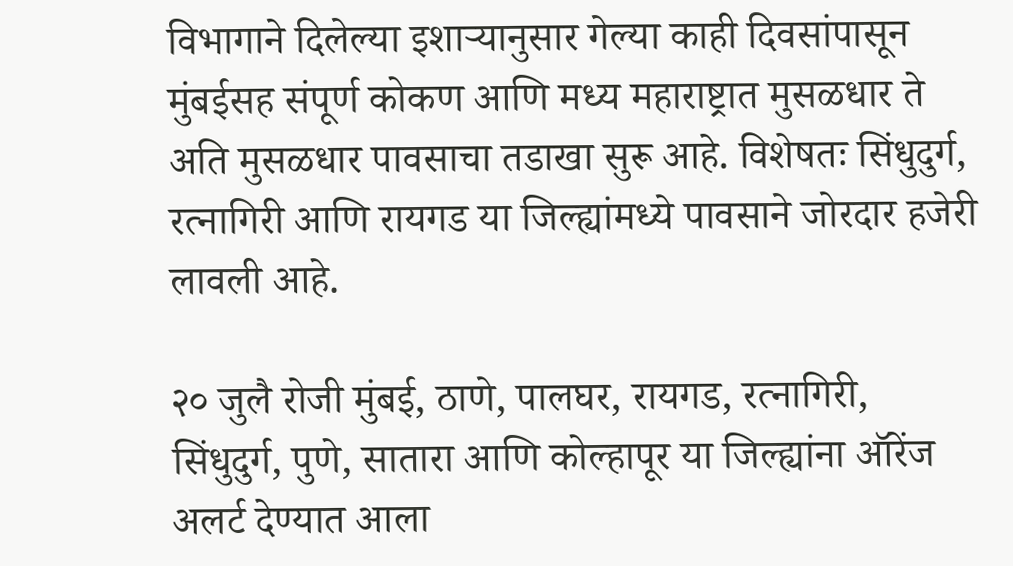विभागाने दिलेल्या इशाऱ्यानुसार गेल्या काही दिवसांपासून मुंबईसह संपूर्ण कोकण आणि मध्य महाराष्ट्रात मुसळधार ते अति मुसळधार पावसाचा तडाखा सुरू आहे. विशेषतः सिंधुदुर्ग, रत्नागिरी आणि रायगड या जिल्ह्यांमध्ये पावसाने जोरदार हजेरी लावली आहे.

२० जुलै रोजी मुंबई, ठाणे, पालघर, रायगड, रत्नागिरी, सिंधुदुर्ग, पुणे, सातारा आणि कोल्हापूर या जिल्ह्यांना ऑरेंज अलर्ट देण्यात आला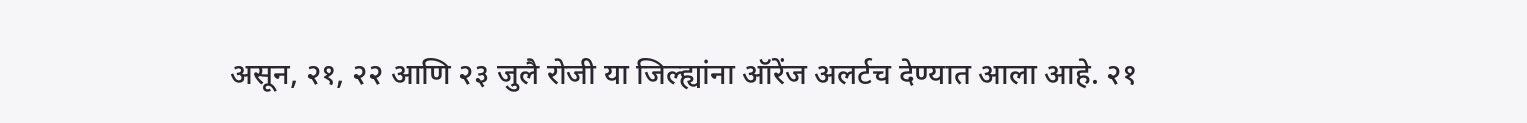असून, २१, २२ आणि २३ जुलै रोजी या जिल्ह्यांना ऑरेंज अलर्टच देण्यात आला आहे. २१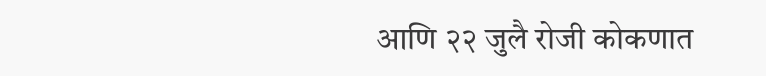आणि २२ जुलै रोजी कोकणात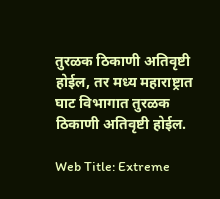तुरळक ठिकाणी अतिवृष्टी होईल, तर मध्य महाराष्ट्रात घाट विभागात तुरळक ठिकाणी अतिवृष्टी होईल.

Web Title: Extreme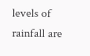levels of rainfall are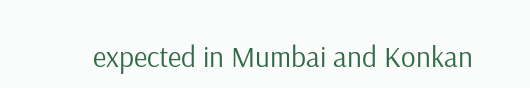expected in Mumbai and Konkan